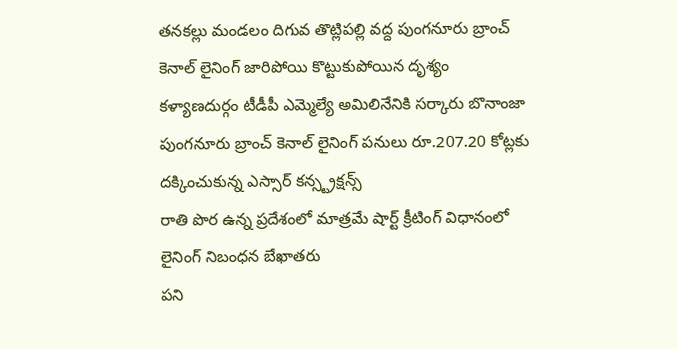తనకల్లు మండలం దిగువ తొట్లిపల్లి వద్ద పుంగనూరు బ్రాంచ్ కెనాల్ లైనింగ్ జారిపోయి కొట్టుకుపోయిన దృశ్యం
కళ్యాణదుర్గం టీడీపీ ఎమ్మెల్యే అమిలినేనికి సర్కారు బొనాంజా
పుంగనూరు బ్రాంచ్ కెనాల్ లైనింగ్ పనులు రూ.207.20 కోట్లకు దక్కించుకున్న ఎస్సార్ కన్స్ట్రక్షన్స్
రాతి పొర ఉన్న ప్రదేశంలో మాత్రమే షార్ట్ క్రీటింగ్ విధానంలో లైనింగ్ నిబంధన బేఖాతరు
పని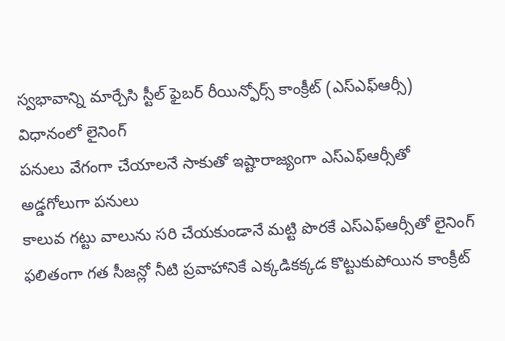స్వభావాన్ని మార్చేసి స్టీల్ ఫైబర్ రీయిన్ఫోర్స్ కాంక్రీట్ (ఎస్ఎఫ్ఆర్సీ) విధానంలో లైనింగ్
పనులు వేగంగా చేయాలనే సాకుతో ఇష్టారాజ్యంగా ఎస్ఎఫ్ఆర్సీతో అడ్డగోలుగా పనులు
కాలువ గట్టు వాలును సరి చేయకుండానే మట్టి పొరకే ఎస్ఎఫ్ఆర్సీతో లైనింగ్
ఫలితంగా గత సీజన్లో నీటి ప్రవాహానికే ఎక్కడికక్కడ కొట్టుకుపోయిన కాంక్రీట్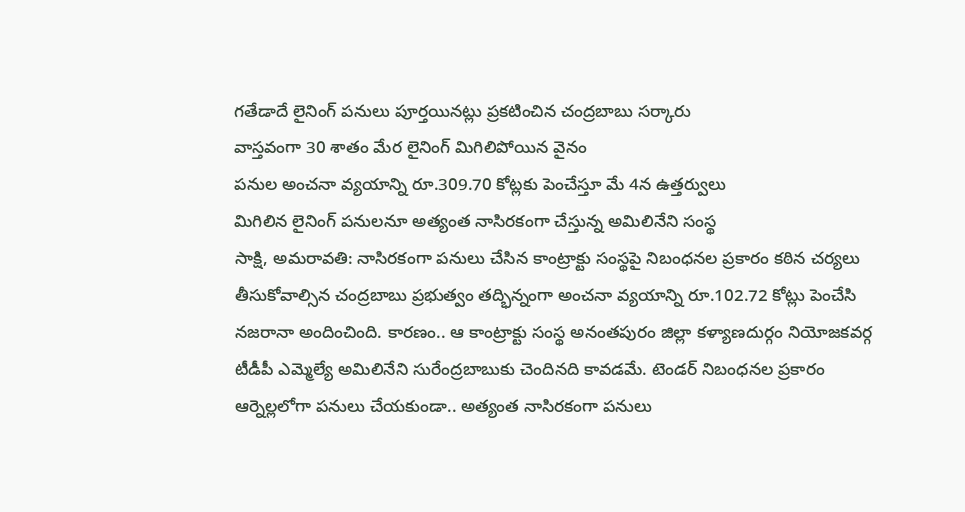గతేడాదే లైనింగ్ పనులు పూర్తయినట్లు ప్రకటించిన చంద్రబాబు సర్కారు
వాస్తవంగా 30 శాతం మేర లైనింగ్ మిగిలిపోయిన వైనం
పనుల అంచనా వ్యయాన్ని రూ.309.70 కోట్లకు పెంచేస్తూ మే 4న ఉత్తర్వులు
మిగిలిన లైనింగ్ పనులనూ అత్యంత నాసిరకంగా చేస్తున్న అమిలినేని సంస్థ
సాక్షి, అమరావతి: నాసిరకంగా పనులు చేసిన కాంట్రాక్టు సంస్థపై నిబంధనల ప్రకారం కఠిన చర్యలు తీసుకోవాల్సిన చంద్రబాబు ప్రభుత్వం తద్భిన్నంగా అంచనా వ్యయాన్ని రూ.102.72 కోట్లు పెంచేసి నజరానా అందించింది. కారణం.. ఆ కాంట్రాక్టు సంస్థ అనంతపురం జిల్లా కళ్యాణదుర్గం నియోజకవర్గ టీడీపీ ఎమ్మెల్యే అమిలినేని సురేంద్రబాబుకు చెందినది కావడమే. టెండర్ నిబంధనల ప్రకారం ఆర్నెల్లలోగా పనులు చేయకుండా.. అత్యంత నాసిరకంగా పనులు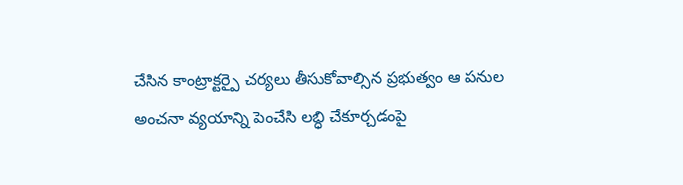చేసిన కాంట్రాక్టర్పై చర్యలు తీసుకోవాల్సిన ప్రభుత్వం ఆ పనుల అంచనా వ్యయాన్ని పెంచేసి లబ్ధి చేకూర్చడంపై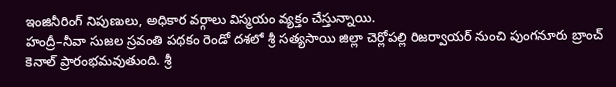ఇంజినీరింగ్ నిపుణులు, అధికార వర్గాలు విస్మయం వ్యక్తం చేస్తున్నాయి.
హంద్రీ–నీవా సుజల స్రవంతి పథకం రెండో దశలో శ్రీ సత్యసాయి జిల్లా చెర్లోపల్లి రిజర్వాయర్ నుంచి పుంగనూరు బ్రాంచ్ కెనాల్ ప్రారంభమవుతుంది. శ్రీ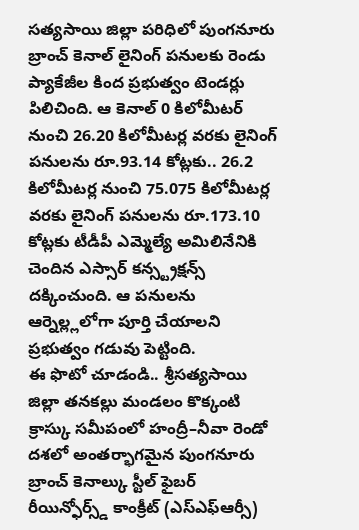సత్యసాయి జిల్లా పరిధిలో పుంగనూరు బ్రాంచ్ కెనాల్ లైనింగ్ పనులకు రెండు ప్యాకేజీల కింద ప్రభుత్వం టెండర్లు పిలిచింది. ఆ కెనాల్ 0 కిలోమీటర్ నుంచి 26.20 కిలోమీటర్ల వరకు లైనింగ్ పనులను రూ.93.14 కోట్లకు.. 26.2 కిలోమీటర్ల నుంచి 75.075 కిలోమీటర్ల వరకు లైనింగ్ పనులను రూ.173.10 కోట్లకు టీడీపీ ఎమ్మెల్యే అమిలినేనికి చెందిన ఎస్సార్ కన్స్ట్రక్షన్స్ దక్కించుంది. ఆ పనులను ఆర్నెల్ల్లలోగా పూర్తి చేయాలని ప్రభుత్వం గడువు పెట్టింది.
ఈ ఫొటో చూడండి.. శ్రీసత్యసాయి జిల్లా తనకల్లు మండలం కొక్కంటి క్రాస్కు సమీపంలో హంద్రీ–నీవా రెండో దశలో అంతర్భాగమైన పుంగనూరు బ్రాంచ్ కెనాల్కు స్టీల్ ఫైబర్ రీయిన్ఫోర్స్డ్ కాంక్రీట్ (ఎస్ఎఫ్ఆర్సీ)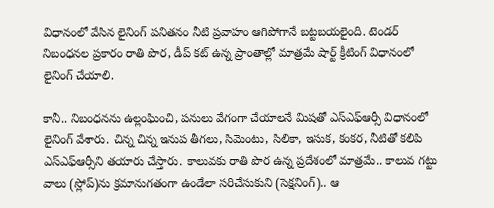విధానంలో వేసిన లైనింగ్ పనితనం నీటి ప్రవాహం ఆగిపోగానే బట్టబయలైంది. టెండర్ నిబంధనల ప్రకారం రాతి పొర, డీప్ కట్ ఉన్న ప్రాంతాల్లో మాత్రమే షార్ట్ క్రీటింగ్ విధానంలో లైనింగ్ చేయాలి.

కానీ.. నిబంధనను ఉల్లంఘించి, పనులు వేగంగా చేయాలనే మిషతో ఎస్ఎఫ్ఆర్సీ విధానంలో లైనింగ్ వేశారు. చిన్న చిన్న ఇనుప తీగలు, సిమెంటు, సిలికా, ఇసుక, కంకర, నీటితో కలిపి ఎస్ఎఫ్ఆర్సీని తయారు చేస్తారు. కాలువకు రాతి పొర ఉన్న ప్రదేశంలో మాత్రమే.. కాలువ గట్టు వాలు (స్లోప్)ను క్రమానుగతంగా ఉండేలా సరిచేసుకుని (సెక్షనింగ్).. ఆ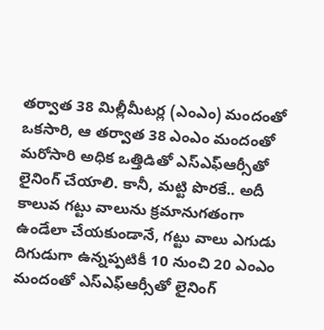తర్వాత 38 మిల్లీమీటర్ల (ఎంఎం) మందంతో ఒకసారి, ఆ తర్వాత 38 ఎంఎం మందంతో మరోసారి అధిక ఒత్తిడితో ఎస్ఎఫ్ఆర్సీతో లైనింగ్ చేయాలి. కానీ, మట్టి పొరకే.. అదీ కాలువ గట్టు వాలును క్రమానుగతంగా ఉండేలా చేయకుండానే, గట్టు వాలు ఎగుడు దిగుడుగా ఉన్నప్పటికీ 10 నుంచి 20 ఎంఎం మందంతో ఎస్ఎఫ్ఆర్సీతో లైనింగ్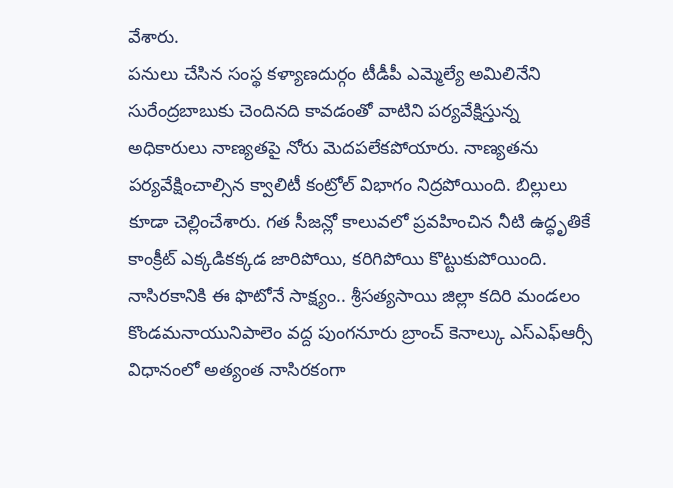వేశారు.
పనులు చేసిన సంస్థ కళ్యాణదుర్గం టీడీపీ ఎమ్మెల్యే అమిలినేని సురేంద్రబాబుకు చెందినది కావడంతో వాటిని పర్యవేక్షిస్తున్న అధికారులు నాణ్యతపై నోరు మెదపలేకపోయారు. నాణ్యతను పర్యవేక్షించాల్సిన క్వాలిటీ కంట్రోల్ విభాగం నిద్రపోయింది. బిల్లులు కూడా చెల్లించేశారు. గత సీజన్లో కాలువలో ప్రవహించిన నీటి ఉద్ధృతికే కాంక్రీట్ ఎక్కడికక్కడ జారిపోయి, కరిగిపోయి కొట్టుకుపోయింది.
నాసిరకానికి ఈ ఫొటోనే సాక్ష్యం.. శ్రీసత్యసాయి జిల్లా కదిరి మండలం కొండమనాయునిపాలెం వద్ద పుంగనూరు బ్రాంచ్ కెనాల్కు ఎస్ఎఫ్ఆర్సీ విధానంలో అత్యంత నాసిరకంగా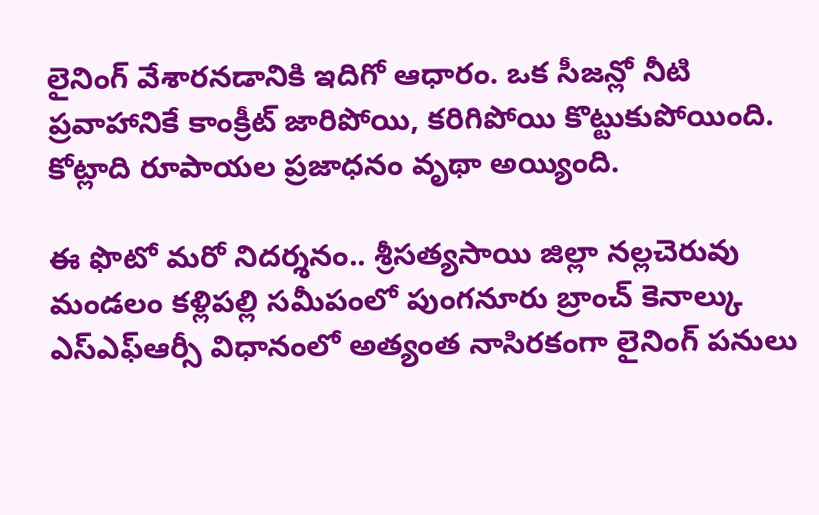లైనింగ్ వేశారనడానికి ఇదిగో ఆధారం. ఒక సీజన్లో నీటి ప్రవాహానికే కాంక్రీట్ జారిపోయి, కరిగిపోయి కొట్టుకుపోయింది. కోట్లాది రూపాయల ప్రజాధనం వృథా అయ్యింది.

ఈ ఫొటో మరో నిదర్శనం.. శ్రీసత్యసాయి జిల్లా నల్లచెరువు మండలం కళ్లిపల్లి సమీపంలో పుంగనూరు బ్రాంచ్ కెనాల్కు ఎస్ఎఫ్ఆర్సీ విధానంలో అత్యంత నాసిరకంగా లైనింగ్ పనులు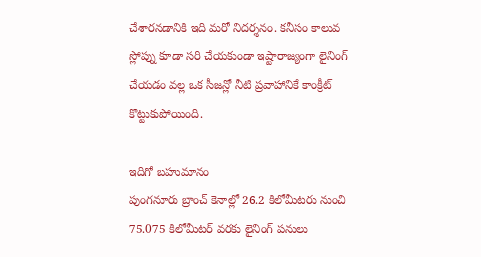చేశారనడానికి ఇది మరో నిదర్శనం. కనీసం కాలువ స్లోప్ను కూడా సరి చేయకుండా ఇష్టారాజ్యంగా లైనింగ్ చేయడం వల్ల ఒక సీజన్లో నీటి ప్రవాహానికే కాంక్రీట్ కొట్టుకుపోయింది.

ఇదిగో బహుమానం
పుంగనూరు బ్రాంచ్ కెనాల్లో 26.2 కిలోమీటరు నుంచి 75.075 కిలోమీటర్ వరకు లైనింగ్ పనులు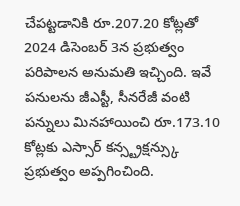చేపట్టడానికి రూ.207.20 కోట్లతో 2024 డిసెంబర్ 3న ప్రభుత్వం పరిపాలన అనుమతి ఇచ్చింది. ఇవే పనులను జీఎస్టీ, సీనరేజీ వంటి పన్నులు మినహాయించి రూ.173.10 కోట్లకు ఎస్సార్ కన్స్ట్రక్షన్స్కు ప్రభుత్వం అప్పగించింది.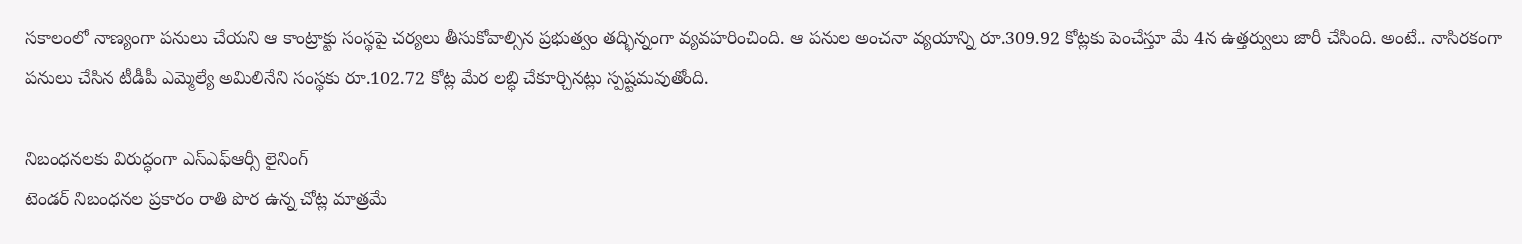సకాలంలో నాణ్యంగా పనులు చేయని ఆ కాంట్రాక్టు సంస్థపై చర్యలు తీసుకోవాల్సిన ప్రభుత్వం తద్భిన్నంగా వ్యవహరించింది. ఆ పనుల అంచనా వ్యయాన్ని రూ.309.92 కోట్లకు పెంచేస్తూ మే 4న ఉత్తర్వులు జారీ చేసింది. అంటే.. నాసిరకంగా పనులు చేసిన టీడీపీ ఎమ్మెల్యే అమిలినేని సంస్థకు రూ.102.72 కోట్ల మేర లబ్ధి చేకూర్చినట్లు స్పష్టమవుతోంది.

నిబంధనలకు విరుద్ధంగా ఎస్ఎఫ్ఆర్సీ లైనింగ్
టెండర్ నిబంధనల ప్రకారం రాతి పొర ఉన్న చోట్ల మాత్రమే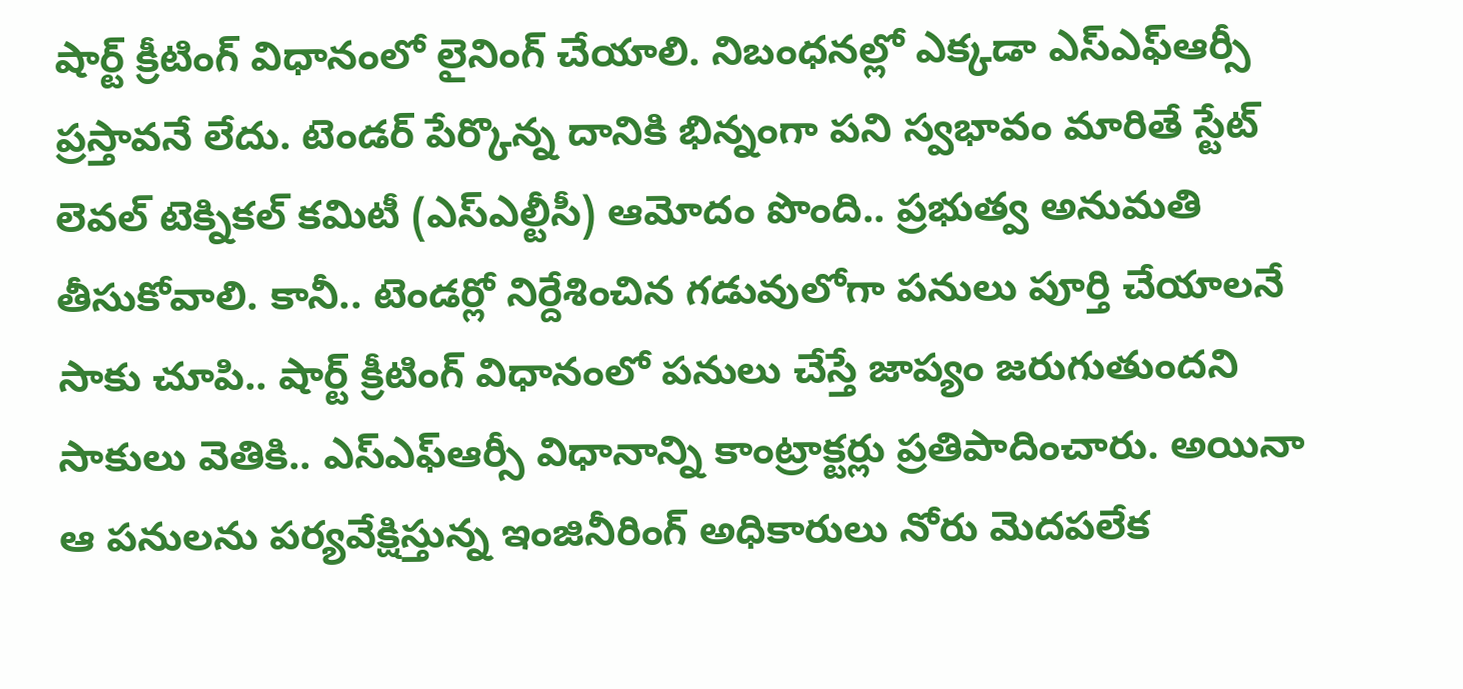షార్ట్ క్రీటింగ్ విధానంలో లైనింగ్ చేయాలి. నిబంధనల్లో ఎక్కడా ఎస్ఎఫ్ఆర్సీ ప్రస్తావనే లేదు. టెండర్ పేర్కొన్న దానికి భిన్నంగా పని స్వభావం మారితే స్టేట్ లెవల్ టెక్నికల్ కమిటీ (ఎస్ఎల్టీసీ) ఆమోదం పొంది.. ప్రభుత్వ అనుమతి తీసుకోవాలి. కానీ.. టెండర్లో నిర్దేశించిన గడువులోగా పనులు పూర్తి చేయాలనే సాకు చూపి.. షార్ట్ క్రీటింగ్ విధానంలో పనులు చేస్తే జాప్యం జరుగుతుందని సాకులు వెతికి.. ఎస్ఎఫ్ఆర్సీ విధానాన్ని కాంట్రాక్టర్లు ప్రతిపాదించారు. అయినా ఆ పనులను పర్యవేక్షిస్తున్న ఇంజినీరింగ్ అధికారులు నోరు మెదపలేక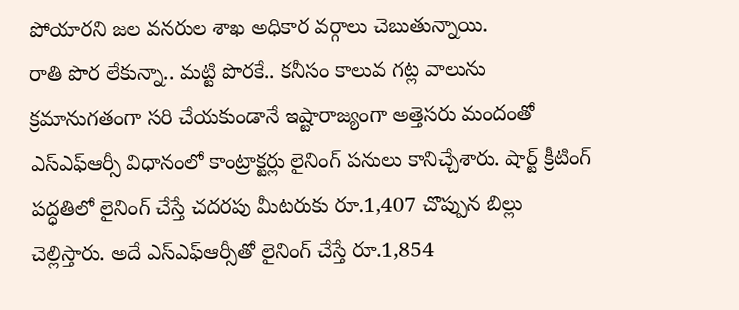పోయారని జల వనరుల శాఖ అధికార వర్గాలు చెబుతున్నాయి.
రాతి పొర లేకున్నా.. మట్టి పొరకే.. కనీసం కాలువ గట్ల వాలును క్రమానుగతంగా సరి చేయకుండానే ఇష్టారాజ్యంగా అత్తెసరు మందంతో ఎస్ఎఫ్ఆర్సీ విధానంలో కాంట్రాక్టర్లు లైనింగ్ పనులు కానిచ్చేశారు. షార్ట్ క్రీటింగ్ పద్ధతిలో లైనింగ్ చేస్తే చదరపు మీటరుకు రూ.1,407 చొప్పున బిల్లు చెల్లిస్తారు. అదే ఎస్ఎఫ్ఆర్సీతో లైనింగ్ చేస్తే రూ.1,854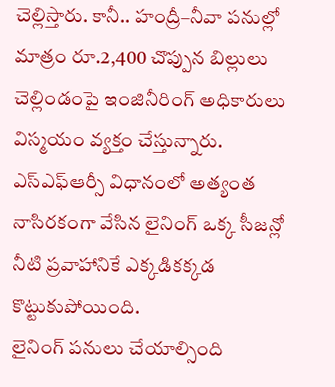చెల్లిస్తారు. కానీ.. హంద్రీ–నీవా పనుల్లో మాత్రం రూ.2,400 చొప్పున బిల్లులు చెల్లిండంపై ఇంజినీరింగ్ అధికారులు విస్మయం వ్యక్తం చేస్తున్నారు. ఎస్ఎఫ్ఆర్సీ విధానంలో అత్యంత నాసిరకంగా వేసిన లైనింగ్ ఒక్క సీజన్లో నీటి ప్రవాహానికే ఎక్కడికక్కడ కొట్టుకుపోయింది.
లైనింగ్ పనులు చేయాల్సింది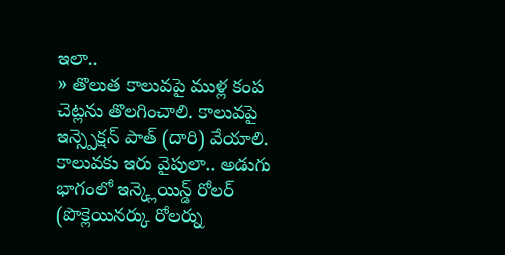ఇలా..
» తొలుత కాలువపై ముళ్ల కంప చెట్లను తొలగించాలి. కాలువపై ఇన్స్పెక్షన్ పాత్ (దారి) వేయాలి. కాలువకు ఇరు వైపులా.. అడుగు భాగంలో ఇన్క్లెయిన్డ్ రోలర్ (పొక్లెయినర్కు రోలర్ను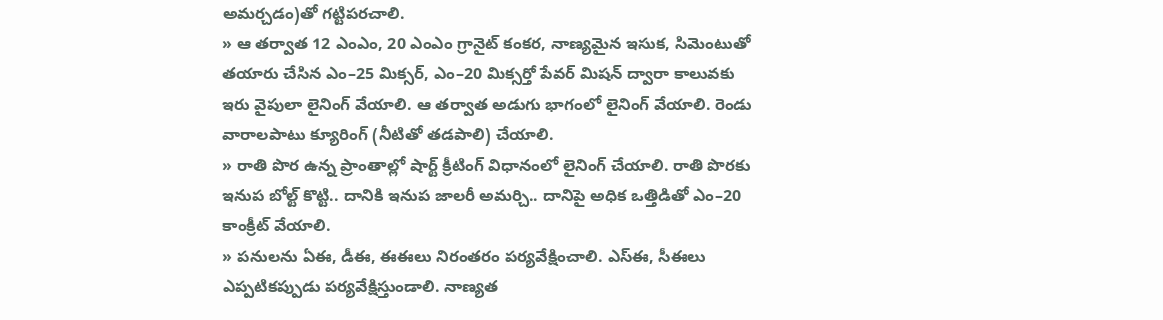అమర్చడం)తో గట్టిపరచాలి.
» ఆ తర్వాత 12 ఎంఎం, 20 ఎంఎం గ్రానైట్ కంకర, నాణ్యమైన ఇసుక, సిమెంటుతో తయారు చేసిన ఎం–25 మిక్సర్, ఎం–20 మిక్సర్తో పేవర్ మిషన్ ద్వారా కాలువకు ఇరు వైపులా లైనింగ్ వేయాలి. ఆ తర్వాత అడుగు భాగంలో లైనింగ్ వేయాలి. రెండు వారాలపాటు క్యూరింగ్ (నీటితో తడపాలి) చేయాలి.
» రాతి పొర ఉన్న ప్రాంతాల్లో షార్ట్ క్రీటింగ్ విధానంలో లైనింగ్ చేయాలి. రాతి పొరకు ఇనుప బోల్ట్ కొట్టి.. దానికి ఇనుప జాలరీ అమర్చి.. దానిపై అధిక ఒత్తిడితో ఎం–20 కాంక్రీట్ వేయాలి.
» పనులను ఏఈ, డీఈ, ఈఈలు నిరంతరం పర్యవేక్షించాలి. ఎస్ఈ, సీఈలు ఎప్పటికప్పుడు పర్యవేక్షిస్తుండాలి. నాణ్యత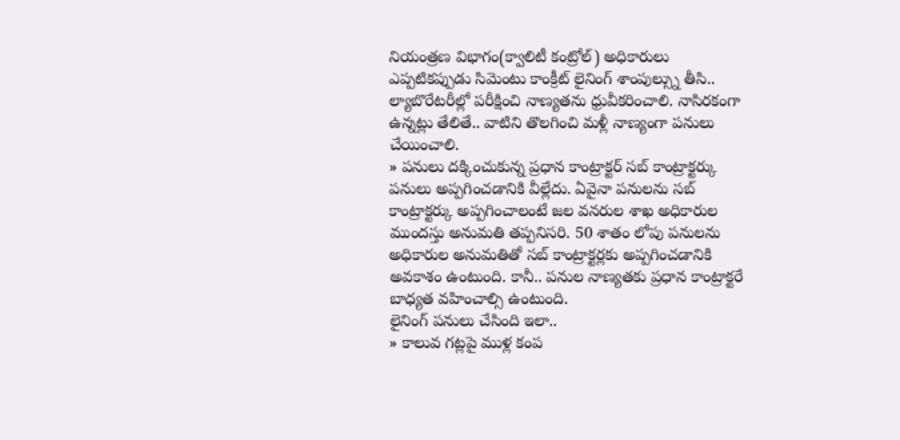నియంత్రణ విభాగం(క్వాలిటీ కంట్రోల్) అధికారులు ఎప్పటికప్పుడు సిమెంటు కాంక్రీట్ లైనింగ్ శాంపుల్స్ను తీసి.. ల్యాబొరేటరీల్లో పరీక్షించి నాణ్యతను ధ్రువీకరించాలి. నాసిరకంగా ఉన్నట్లు తేలితే.. వాటిని తొలగించి మళ్లీ నాణ్యంగా పనులు చేయించాలి.
» పనులు దక్కించుకున్న ప్రధాన కాంట్రాక్టర్ సబ్ కాంట్రాక్టర్కు పనులు అప్పగించడానికి వీల్లేదు. ఏవైనా పనులను సబ్ కాంట్రాక్టర్కు అప్పగించాలంటే జల వనరుల శాఖ అధికారుల ముందస్తు అనుమతి తప్పనిసరి. 50 శాతం లోపు పనులను అధికారుల అనుమతితో సబ్ కాంట్రాక్టర్లకు అప్పగించడానికి అవకాశం ఉంటుంది. కానీ.. పనుల నాణ్యతకు ప్రధాన కాంట్రాక్టరే బాధ్యత వహించాల్సి ఉంటుంది.
లైనింగ్ పనులు చేసింది ఇలా..
» కాలువ గట్లపై ముళ్ల కంప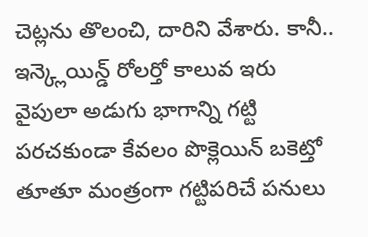చెట్లను తొలంచి, దారిని వేశారు. కానీ.. ఇన్క్లెయిన్డ్ రోలర్తో కాలువ ఇరు వైపులా అడుగు భాగాన్ని గట్టి పరచకుండా కేవలం పొక్లెయిన్ బకెట్తో తూతూ మంత్రంగా గట్టిపరిచే పనులు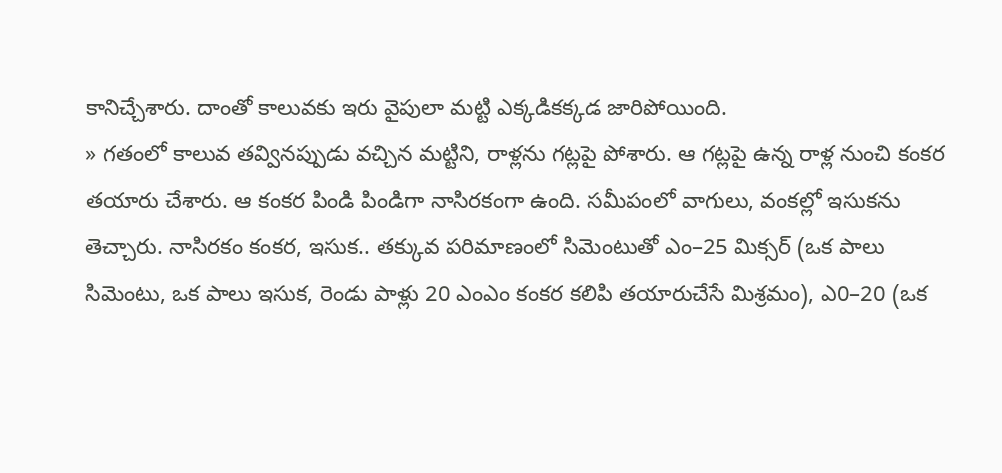కానిచ్చేశారు. దాంతో కాలువకు ఇరు వైపులా మట్టి ఎక్కడికక్కడ జారిపోయింది.
» గతంలో కాలువ తవ్వినప్పుడు వచ్చిన మట్టిని, రాళ్లను గట్లపై పోశారు. ఆ గట్లపై ఉన్న రాళ్ల నుంచి కంకర తయారు చేశారు. ఆ కంకర పిండి పిండిగా నాసిరకంగా ఉంది. సమీపంలో వాగులు, వంకల్లో ఇసుకను తెచ్చారు. నాసిరకం కంకర, ఇసుక.. తక్కువ పరిమాణంలో సిమెంటుతో ఎం–25 మిక్సర్ (ఒక పాలు సిమెంటు, ఒక పాలు ఇసుక, రెండు పాళ్లు 20 ఎంఎం కంకర కలిపి తయారుచేసే మిశ్రమం), ఎ0–20 (ఒక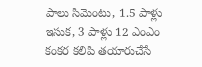పాలు సిమెంటు, 1.5 పాళ్లు ఇసుక, 3 పాళ్లు 12 ఎంఎం కంకర కలిపి తయారుచేసే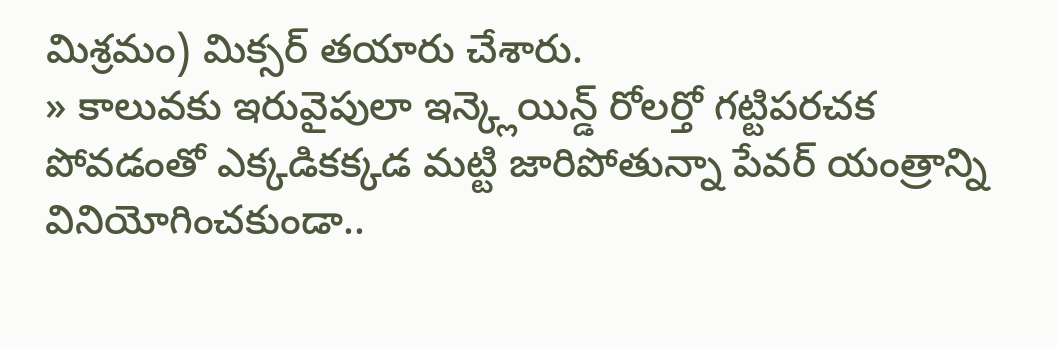మిశ్రమం) మిక్సర్ తయారు చేశారు.
» కాలువకు ఇరువైపులా ఇన్క్లెయిన్డ్ రోలర్తో గట్టిపరచక పోవడంతో ఎక్కడికక్కడ మట్టి జారిపోతున్నా పేవర్ యంత్రాన్ని వినియోగించకుండా..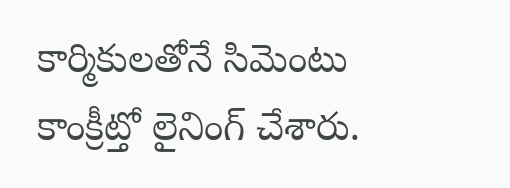కార్మికులతోనే సిమెంటు కాంక్రీట్తో లైనింగ్ చేశారు.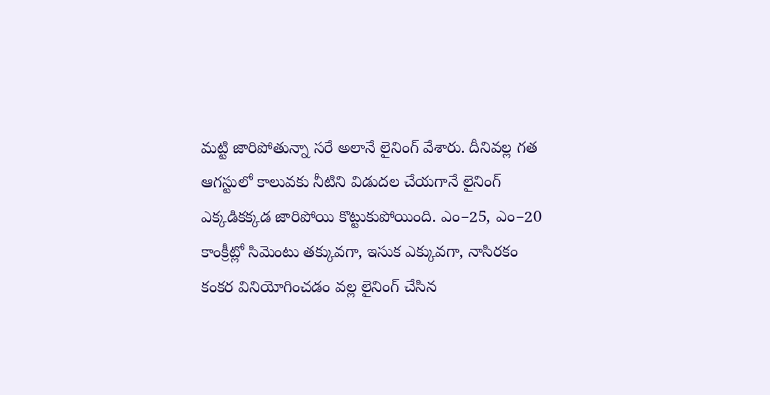మట్టి జారిపోతున్నా సరే అలానే లైనింగ్ వేశారు. దీనివల్ల గత ఆగస్టులో కాలువకు నీటిని విడుదల చేయగానే లైనింగ్ ఎక్కడికక్కడ జారిపోయి కొట్టుకుపోయింది. ఎం–25, ఎం–20 కాంక్రీట్లో సిమెంటు తక్కువగా, ఇసుక ఎక్కువగా, నాసిరకం కంకర వినియోగించడం వల్ల లైనింగ్ చేసిన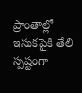ప్రాంతాల్లో ఇసుకపైకి తేలి స్పష్టంగా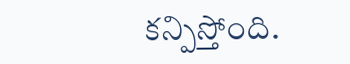కన్పిస్తోంది.